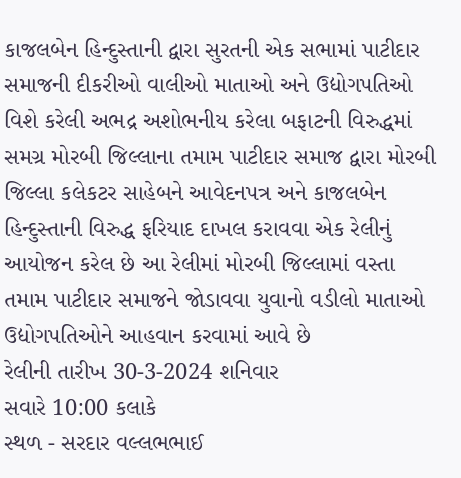કાજલબેન હિન્દુસ્તાની દ્વારા સુરતની એક સભામાં પાટીદાર સમાજની દીકરીઓ વાલીઓ માતાઓ અને ઉદ્યોગપતિઓ વિશે કરેલી અભદ્ર અશોભનીય કરેલા બફાટની વિરુદ્ધમાં સમગ્ર મોરબી જિલ્લાના તમામ પાટીદાર સમાજ દ્વારા મોરબી જિલ્લા કલેકટર સાહેબને આવેદનપત્ર અને કાજલબેન હિન્દુસ્તાની વિરુદ્ધ ફરિયાદ દાખલ કરાવવા એક રેલીનું આયોજન કરેલ છે આ રેલીમાં મોરબી જિલ્લામાં વસ્તા તમામ પાટીદાર સમાજને જોડાવવા યુવાનો વડીલો માતાઓ ઉદ્યોગપતિઓને આહવાન કરવામાં આવે છે
રેલીની તારીખ 30-3-2024 શનિવાર
સવારે 10:00 કલાકે
સ્થળ - સરદાર વલ્લભભાઈ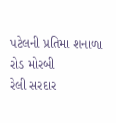પટેલની પ્રતિમા શનાળા રોડ મોરબી
રેલી સરદાર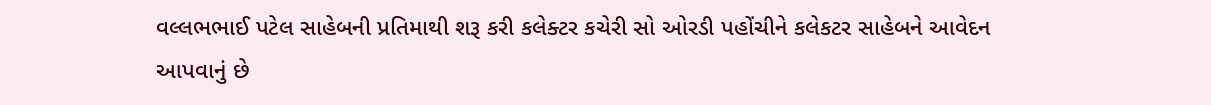વલ્લભભાઈ પટેલ સાહેબની પ્રતિમાથી શરૂ કરી કલેક્ટર કચેરી સો ઓરડી પહોંચીને કલેકટર સાહેબને આવેદન આપવાનું છે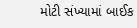મોટી સંખ્યામાં બાઈક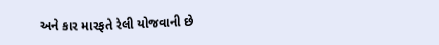અને કાર મારફતે રેલી યોજવાની છે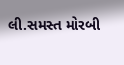લી.સમસ્ત મોરબી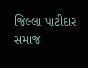જિલ્લા પાટીદાર સમાજ